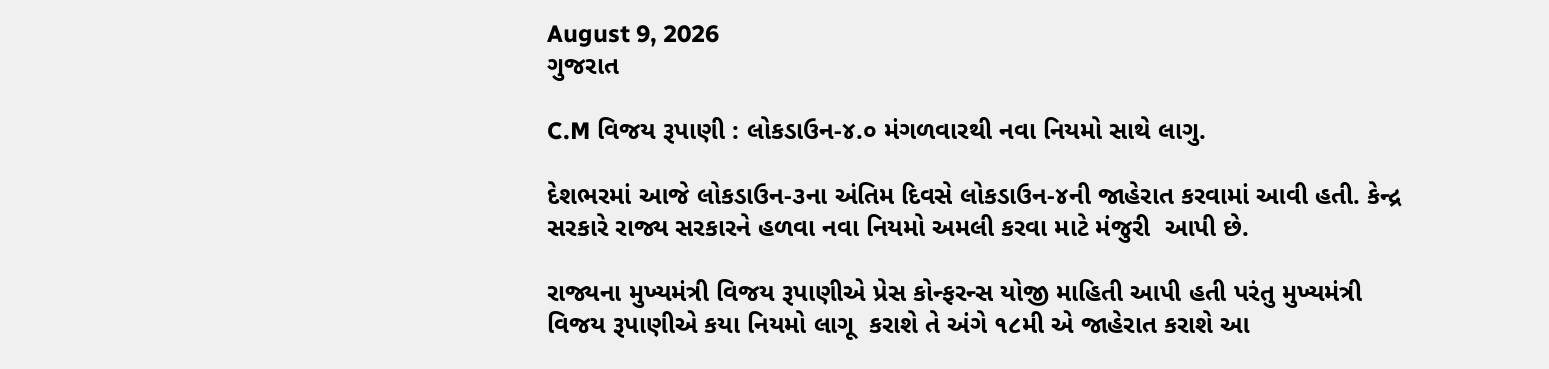August 9, 2026
ગુજરાત

C.M વિજય રૂપાણી : લોકડાઉન-૪.૦ મંગળવારથી નવા નિયમો સાથે લાગુ.

દેશભરમાં આજે લોકડાઉન-૩ના અંતિમ દિવસે લોકડાઉન-૪ની જાહેરાત કરવામાં આવી હતી. કેન્દ્ર સરકારે રાજ્ય સરકારને હળવા નવા નિયમો અમલી કરવા માટે મંજુરી  આપી છે.

રાજ્યના મુખ્યમંત્રી વિજય રૂપાણીએ પ્રેસ કોન્ફરન્સ યોજી માહિતી આપી હતી પરંતુ મુખ્યમંત્રી વિજય રૂપાણીએ કયા નિયમો લાગૂ  કરાશે તે અંગે ૧૮મી એ જાહેરાત કરાશે આ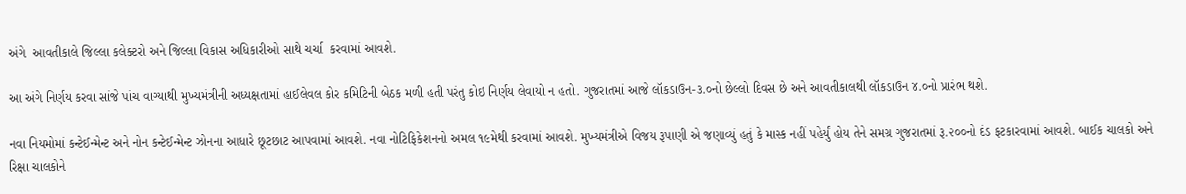અંગે  આવતીકાલે જિલ્લા કલેક્ટરો અને જિલ્લા વિકાસ અધિકારીઓ સાથે ચર્ચા  કરવામાં આવશે.

આ અંગે નિર્ણય કરવા સાંજે પાંચ વાગ્યાથી મુખ્યમંત્રીની અધ્યક્ષતામાં હાઈલેવલ કોર કમિટિની બેઠક મળી હતી પરંતુ કોઇ નિર્ણય લેવાયો ન હતો. ગુજરાતમાં આજે લૉકડાઉન-૩.૦નો છેલ્લો દિવસ છે અને આવતીકાલથી લૉકડાઉન ૪.૦નો પ્રારંભ થશે.

નવા નિયમોમાં કન્ટેઈન્મેન્ટ અને નોન કન્ટેઈન્મેન્ટ ઝોનના આધારે છૂટછાટ આપવામાં આવશે. નવા નોટિફિકેશનનો અમલ ૧૯મેથી કરવામાં આવશે. મુખ્યમંત્રીએ વિજય રૂપાણી એ જણાવ્યું હતું કે માસ્ક નહીં પહેર્યું હોય તેને સમગ્ર ગુજરાતમાં રૂ.૨૦૦નો દંડ ફટકારવામાં આવશે. બાઈક ચાલકો અને રિક્ષા ચાલકોને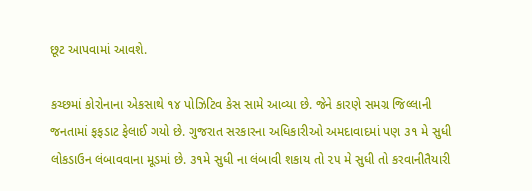છૂટ આપવામાં આવશે.

કચ્છમાં કોરોનાના એકસાથે ૧૪ પોઝિટિવ કેસ સામે આવ્યા છે. જેને કારણે સમગ્ર જિલ્લાની જનતામાં ફફડાટ ફેલાઈ ગયો છે. ગુજરાત સરકારના અધિકારીઓ અમદાવાદમાં પણ ૩૧ મે સુધી લોકડાઉન લંબાવવાના મૂડમાં છે. ૩૧મે સુધી ના લંબાવી શકાય તો ૨૫ મે સુધી તો કરવાનીતૈયારી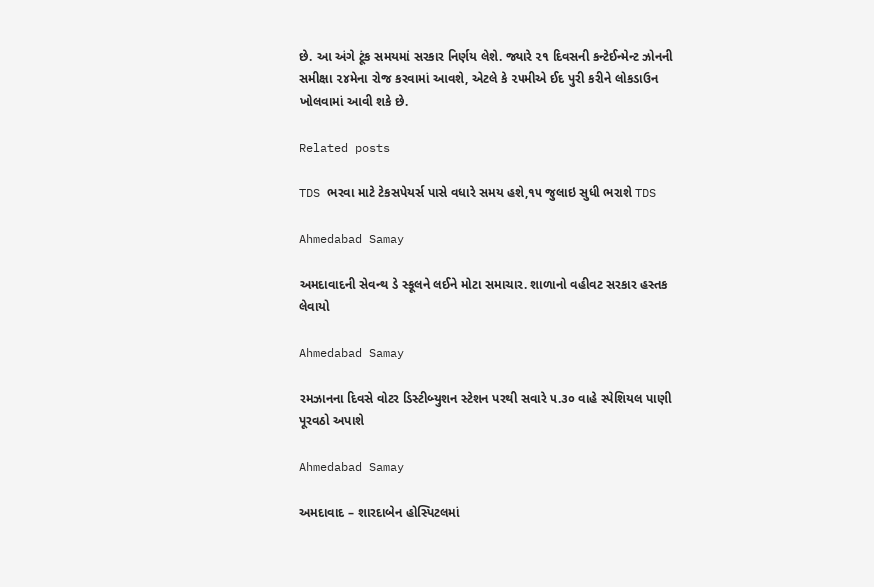છે. આ અંગે ટૂંક સમયમાં સરકાર નિર્ણય લેશે. જ્યારે ૨૧ દિવસની કન્ટેઈન્મેન્ટ ઝોનની સમીક્ષા ૨૪મેના રોજ કરવામાં આવશે, એટલે કે ૨૫મીએ ઈદ પુરી કરીને લોકડાઉન ખોલવામાં આવી શકે છે.

Related posts

TDS ભરવા માટે ટેકસપેયર્સ પાસે વધારે સમય હશે,૧૫ જુલાઇ સુધી ભરાશે TDS

Ahmedabad Samay

અમદાવાદની સેવન્થ ડે સ્કૂલને લઈને મોટા સમાચાર. શાળાનો વહીવટ સરકાર હસ્તક લેવાયો

Ahmedabad Samay

રમઝાનના દિવસે વોટર ડિસ્ટીબ્યુશન સ્ટેશન પરથી સવારે ૫.૩૦ વાહે સ્પેશિયલ પાણી પૂરવઠો અપાશે

Ahmedabad Samay

અમદાવાદ – શારદાબેન હોસ્પિટલમાં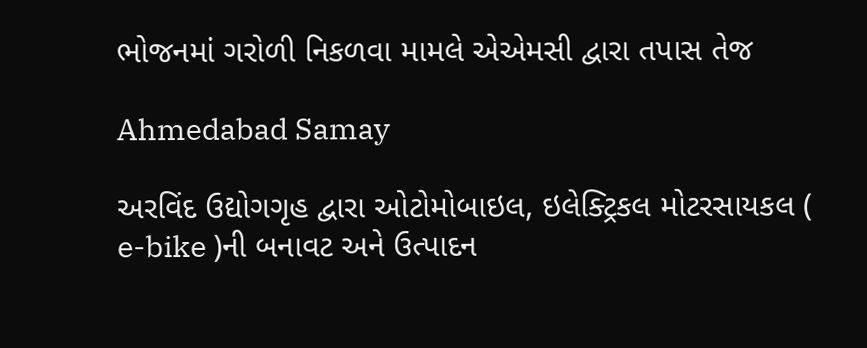ભોજનમાં ગરોળી નિકળવા મામલે એએમસી દ્વારા તપાસ તેજ

Ahmedabad Samay

અરવિંદ ઉદ્યોગગૃહ દ્વારા ઓટોમોબાઇલ, ઇલેક્ટ્રિકલ મોટરસાયકલ ( e-bike )ની બનાવટ અને ઉત્પાદન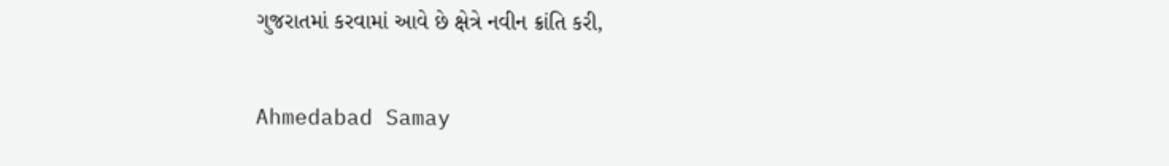ગુજરાતમાં કરવામાં આવે છે ક્ષેત્રે નવીન ક્રાંતિ કરી,

Ahmedabad Samay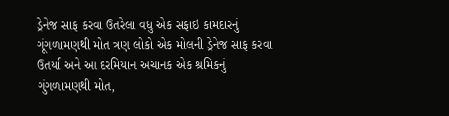ડ્રેનેજ સાફ કરવા ઉતરેલા વધુ એક સફાઇ કામદારનું ગૂંગળામણથી મોત ત્રણ લોકો એક મોલની ડ્રેનેજ સાફ કરવા ઉતર્યા અને આ દરમિયાન અચાનક એક શ્રમિકનું ગુંગળામણથી મોત,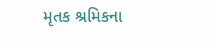મૃતક શ્રમિકના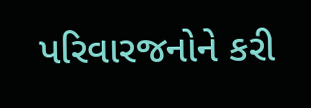પરિવારજનોને કરી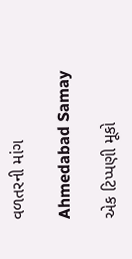વળતરની માંગ

Ahmedabad Samay

એક ટિપ્પણી મૂકો